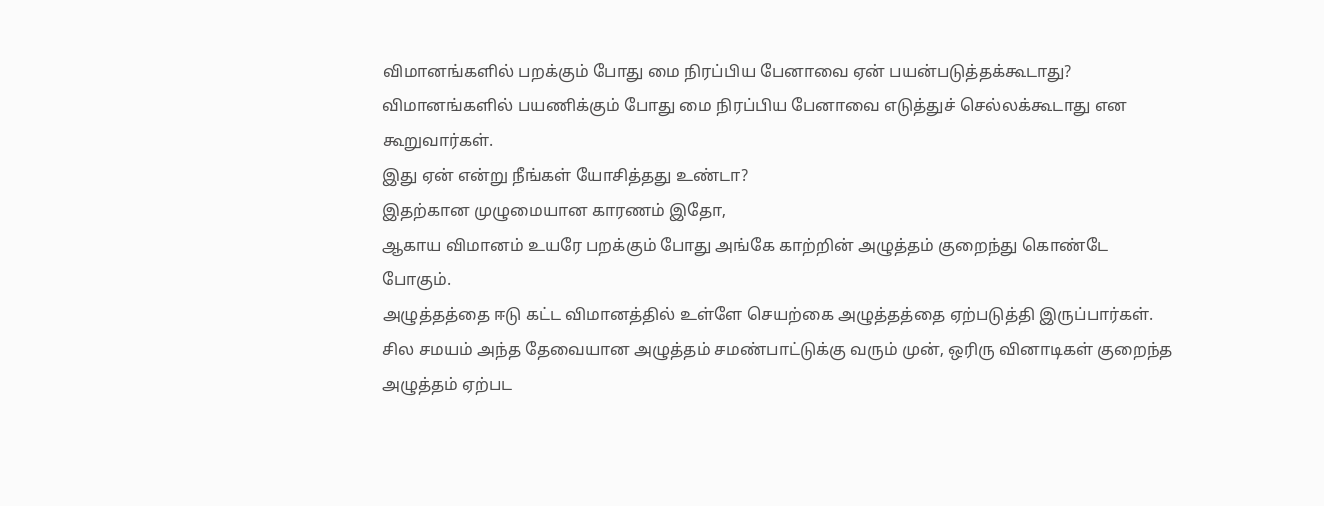விமானங்களில் பறக்கும் போது மை நிரப்பிய பேனாவை ஏன் பயன்படுத்தக்கூடாது?
விமானங்களில் பயணிக்கும் போது மை நிரப்பிய பேனாவை எடுத்துச் செல்லக்கூடாது என கூறுவார்கள்.
இது ஏன் என்று நீங்கள் யோசித்தது உண்டா?
இதற்கான முழுமையான காரணம் இதோ,
ஆகாய விமானம் உயரே பறக்கும் போது அங்கே காற்றின் அழுத்தம் குறைந்து கொண்டே போகும்.
அழுத்தத்தை ஈடு கட்ட விமானத்தில் உள்ளே செயற்கை அழுத்தத்தை ஏற்படுத்தி இருப்பார்கள்.
சில சமயம் அந்த தேவையான அழுத்தம் சமண்பாட்டுக்கு வரும் முன், ஒரிரு வினாடிகள் குறைந்த அழுத்தம் ஏற்பட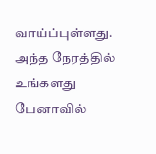வாய்ப்புள்ளது.
அந்த நேரத்தில் உங்களது பேனாவில்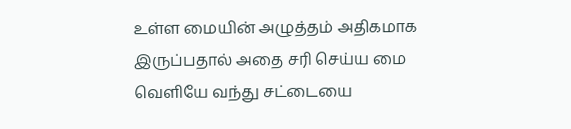உள்ள மையின் அழுத்தம் அதிகமாக இருப்பதால் அதை சரி செய்ய மை வெளியே வந்து சட்டையை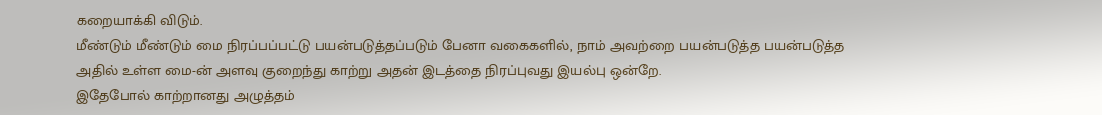கறையாக்கி விடும்.
மீண்டும் மீண்டும் மை நிரப்பப்பட்டு பயன்படுத்தப்படும் பேனா வகைகளில், நாம் அவற்றை பயன்படுத்த பயன்படுத்த அதில் உள்ள மை-ன் அளவு குறைந்து காற்று அதன் இடத்தை நிரப்புவது இயல்பு ஒன்றே.
இதேபோல் காற்றானது அழுத்தம்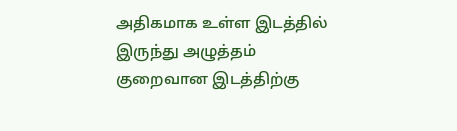அதிகமாக உள்ள இடத்தில் இருந்து அழுத்தம் குறைவான இடத்திற்கு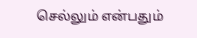செல்லும் என்பதும்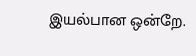இயல்பான ஒன்றே.